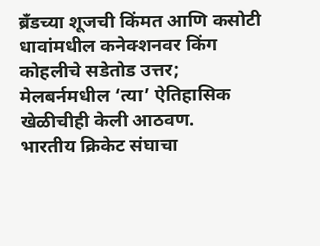ब्रँडच्या शूजची किंमत आणि कसोटी धावांमधील कनेक्शनवर किंग कोहलीचे सडेतोड उत्तर; मेलबर्नमधील ‘त्या’ ऐतिहासिक खेळीचीही केली आठवण.
भारतीय क्रिकेट संघाचा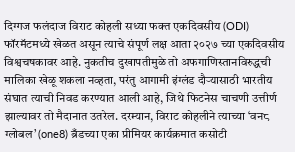दिग्गज फलंदाज विराट कोहली सध्या फक्त एकदिवसीय (ODI) फॉरमॅटमध्ये खेळत असून त्याचे संपूर्ण लक्ष आता २०२७ च्या एकदिवसीय विश्वचषकावर आहे. नुकतीच दुखापतीमुळे तो अफगाणिस्तानविरुद्धची मालिका खेळू शकला नव्हता, परंतु आगामी इंग्लंड दौऱ्यासाठी भारतीय संघात त्याची निवड करण्यात आली आहे, जिथे फिटनेस चाचणी उत्तीर्ण झाल्यावर तो मैदानात उतरेल. दरम्यान, विराट कोहलीने त्याच्या ‘वन८ ग्लोबल’ (one8) ब्रँडच्या एका प्रीमियर कार्यक्रमात कसोटी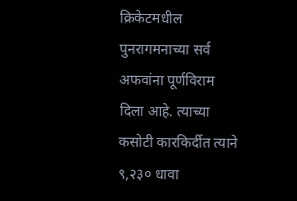क्रिकेटमधील पुनरागमनाच्या सर्व अफवांना पूर्णविराम दिला आहे. त्याच्या कसोटी कारकिर्दीत त्याने ९,२३० धावा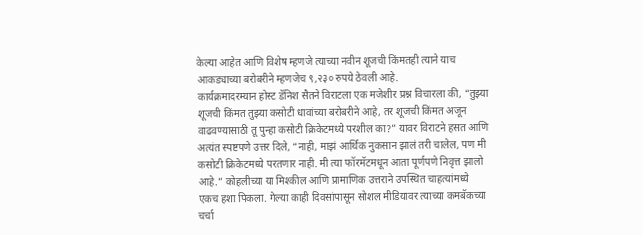केल्या आहेत आणि विशेष म्हणजे त्याच्या नवीन शूजची किंमतही त्याने याच आकड्याच्या बरोबरीने म्हणजेच ९,२३० रुपये ठेवली आहे.
कार्यक्रमादरम्यान होस्ट डॅनिश सैतने विराटला एक मजेशीर प्रश्न विचारला की, “तुझ्या शूजची किंमत तुझ्या कसोटी धावांच्या बरोबरीने आहे, तर शूजची किंमत अजून वाढवण्यासाठी तू पुन्हा कसोटी क्रिकेटमध्ये परशील का?” यावर विराटने हसत आणि अत्यंत स्पष्टपणे उत्तर दिले, “नाही, माझं आर्थिक नुकसान झालं तरी चालेल, पण मी कसोटी क्रिकेटमध्ये परतणार नाही. मी त्या फॉरमॅटमधून आता पूर्णपणे निवृत्त झालो आहे.” कोहलीच्या या मिश्कील आणि प्रामाणिक उत्तराने उपस्थित चाहत्यांमध्ये एकच हशा पिकला. गेल्या काही दिवसांपासून सोशल मीडियावर त्याच्या कमबॅकच्या चर्चा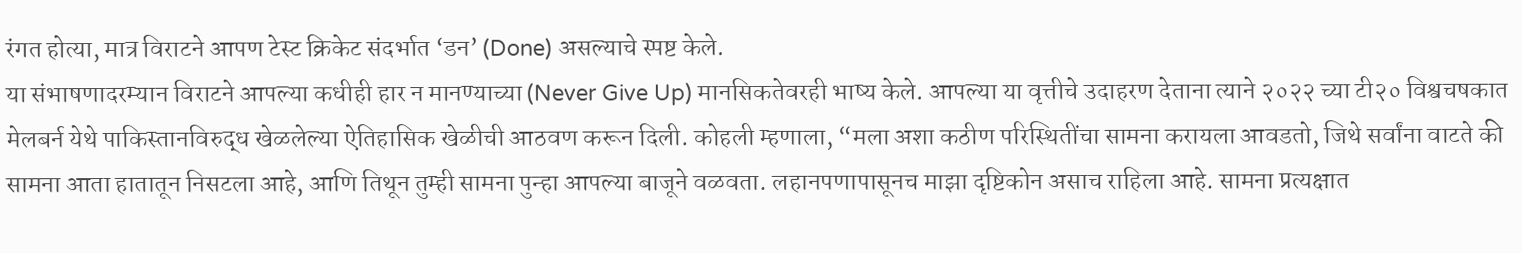रंगत होत्या, मात्र विराटने आपण टेस्ट क्रिकेट संदर्भात ‘डन’ (Done) असल्याचे स्पष्ट केले.
या संभाषणादरम्यान विराटने आपल्या कधीही हार न मानण्याच्या (Never Give Up) मानसिकतेवरही भाष्य केले. आपल्या या वृत्तीचे उदाहरण देताना त्याने २०२२ च्या टी२० विश्वचषकात मेलबर्न येथे पाकिस्तानविरुद्ध खेळलेल्या ऐतिहासिक खेळीची आठवण करून दिली. कोहली म्हणाला, “मला अशा कठीण परिस्थितींचा सामना करायला आवडतो, जिथे सर्वांना वाटते की सामना आता हातातून निसटला आहे, आणि तिथून तुम्ही सामना पुन्हा आपल्या बाजूने वळवता. लहानपणापासूनच माझा दृष्टिकोन असाच राहिला आहे. सामना प्रत्यक्षात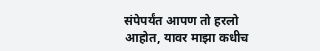संपेपर्यंत आपण तो हरलो आहोत, यावर माझा कधीच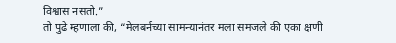विश्वास नसतो.”
तो पुढे म्हणाला की, “मेलबर्नच्या सामन्यानंतर मला समजले की एका क्षणी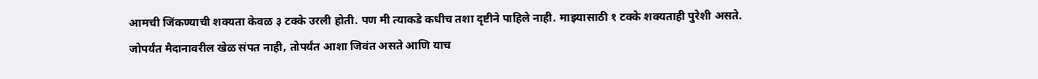आमची जिंकण्याची शक्यता केवळ ३ टक्के उरली होती. पण मी त्याकडे कधीच तशा दृष्टीने पाहिले नाही. माझ्यासाठी १ टक्के शक्यताही पुरेशी असते. जोपर्यंत मैदानावरील खेळ संपत नाही, तोपर्यंत आशा जिवंत असते आणि याच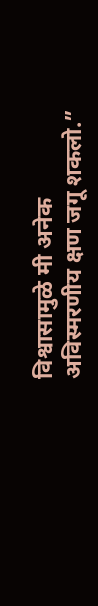विश्वासामुळे मी अनेक अविस्मरणीय क्षण जगू शकलो.”